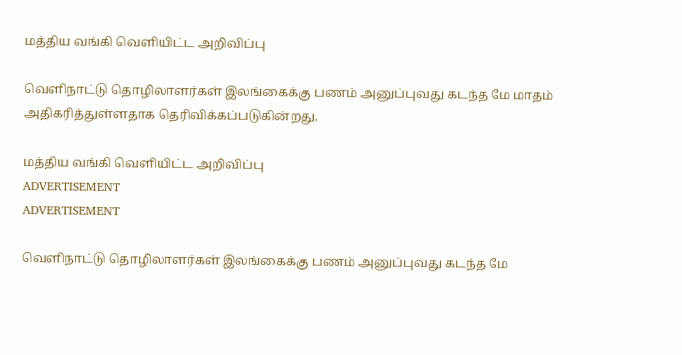மத்திய வங்கி வெளியிட்ட அறிவிப்பு

வௌிநாட்டு தொழிலாளர்கள் இலங்கைக்கு பணம் அனுப்புவது கடந்த மே மாதம் அதிகரித்துள்ளதாக தெரிவிக்கப்படுகின்றது.

மத்திய வங்கி வெளியிட்ட அறிவிப்பு
ADVERTISEMENT
ADVERTISEMENT

வௌிநாட்டு தொழிலாளர்கள் இலங்கைக்கு பணம் அனுப்புவது கடந்த மே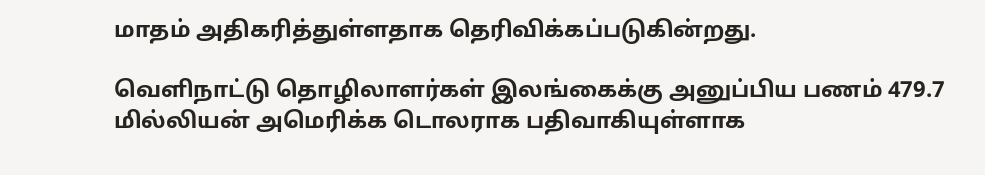மாதம் அதிகரித்துள்ளதாக தெரிவிக்கப்படுகின்றது.

வௌிநாட்டு தொழிலாளர்கள் இலங்கைக்கு அனுப்பிய பணம் 479.7 மில்லியன் அமெரிக்க டொலராக பதிவாகியுள்ளாக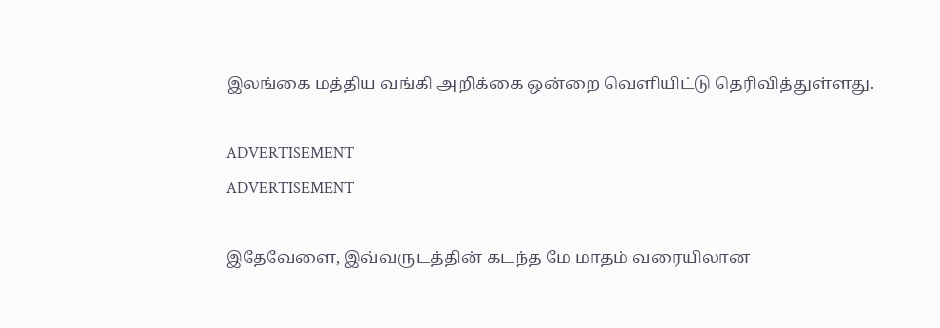இலங்கை மத்திய வங்கி அறிக்கை ஒன்றை வௌியிட்டு தெரிவித்துள்ளது.

ADVERTISEMENT
ADVERTISEMENT

இதேவேளை, இவ்வருடத்தின் கடந்த மே மாதம் வரையிலான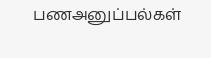பணஅனுப்பல்கள்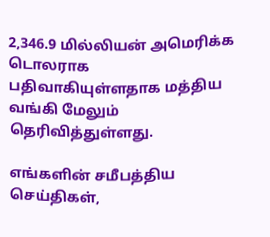2,346.9 மில்லியன் அமெரிக்க டொலராக பதிவாகியுள்ளதாக மத்திய வங்கி மேலும் தெரிவித்துள்ளது.

எங்களின் சமீபத்திய செய்திகள்,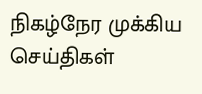நிகழ்நேர முக்கிய செய்திகள்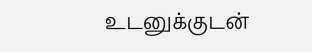உடனுக்குடன்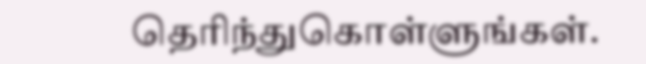தெரிந்துகொள்ளுங்கள்.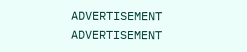ADVERTISEMENT
ADVERTISEMENT